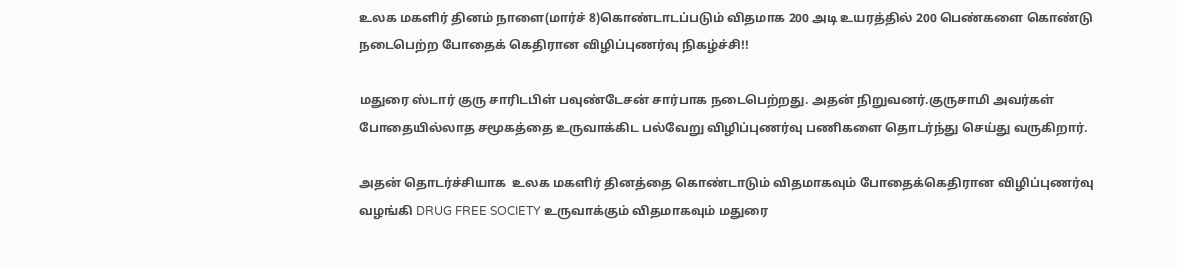உலக மகளிர் தினம் நாளை(மார்ச் 8)கொண்டாடப்படும் விதமாக 200 அடி உயரத்தில் 200 பெண்களை கொண்டு நடைபெற்ற போதைக் கெதிரான விழிப்புணர்வு நிகழ்ச்சி!!

மதுரை ஸ்டார் குரு சாரிடபிள் பவுண்டேசன் சார்பாக நடைபெற்றது. அதன் நிறுவனர்.குருசாமி அவர்கள் போதையில்லாத சமூகத்தை உருவாக்கிட பல்வேறு விழிப்புணர்வு பணிகளை தொடர்ந்து செய்து வருகிறார்.

அதன் தொடர்ச்சியாக  உலக மகளிர் தினத்தை கொண்டாடும் விதமாகவும் போதைக்கெதிரான விழிப்புணர்வு வழங்கி DRUG FREE SOCIETY உருவாக்கும் விதமாகவும் மதுரை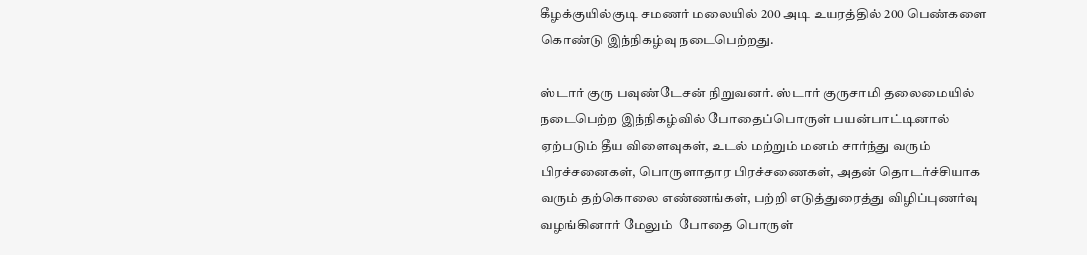கீழக்குயில்குடி சமணர் மலையில் 200 அடி உயரத்தில் 200 பெண்களை கொண்டு இந்நிகழ்வு நடைபெற்றது.

ஸ்டார் குரு பவுண்டேசன் நிறுவனர். ஸ்டார் குருசாமி தலைமையில் நடைபெற்ற இந்நிகழ்வில் போதைப்பொருள் பயன்பாட்டினால் ஏற்படும் தீய விளைவுகள், உடல் மற்றும் மனம் சார்ந்து வரும் பிரச்சனைகள், பொருளாதார பிரச்சணைகள், அதன் தொடர்ச்சியாக வரும் தற்கொலை எண்ணங்கள், பற்றி எடுத்துரைத்து விழிப்புணர்வு வழங்கினார் மேலும்  போதை பொருள்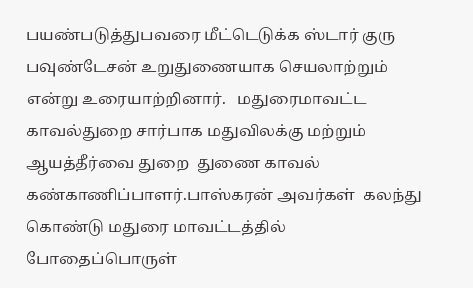பயண்படுத்துபவரை மீட்டெடுக்க ஸ்டார் குரு பவுண்டேசன் உறுதுணையாக செயலாற்றும்  என்று உரையாற்றினார்.   மதுரைமாவட்ட காவல்துறை சார்பாக மதுவிலக்கு மற்றும் ஆயத்தீர்வை துறை  துணை காவல் கண்காணிப்பாளர்.பாஸ்கரன் அவர்கள்  கலந்து கொண்டு மதுரை மாவட்டத்தில் போதைப்பொருள்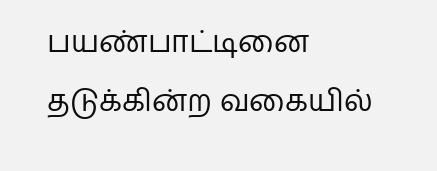பயண்பாட்டினை தடுக்கின்ற வகையில்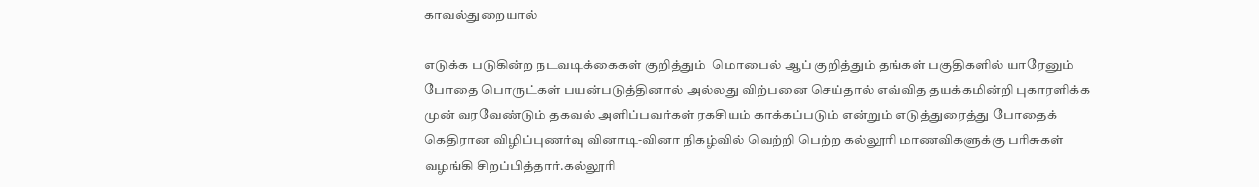காவல்துறையால்

எடுக்க படுகின்ற நடவடிக்கைகள் குறித்தும்  மொபைல் ஆப் குறித்தும் தங்கள் பகுதிகளில் யாரேனும் போதை பொருட்கள் பயன்படுத்தினால் அல்லது விற்பனை செய்தால் எவ்வித தயக்கமின்றி புகாரளிக்க முன் வரவேண்டும் தகவல் அளிப்பவர்கள் ரகசியம் காக்கப்படும் என்றும் எடுத்துரைத்து போதைக் கெதிரான விழிப்புணர்வு வினாடி-வினா நிகழ்வில் வெற்றி பெற்ற கல்லூரி மாணவிகளுக்கு பரிசுகள் வழங்கி சிறப்பித்தார்.கல்லூரி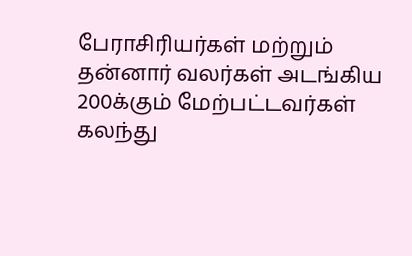பேராசிரியர்கள் மற்றும் தன்னார் வலர்கள் அடங்கிய 200க்கும் மேற்பட்டவர்கள் கலந்து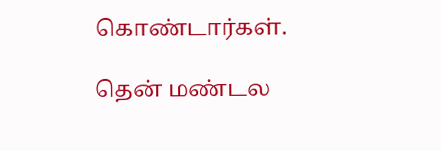கொண்டார்கள்.

தென் மண்டல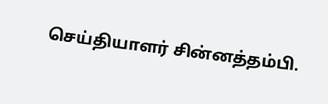செய்தியாளர் சின்னத்தம்பி.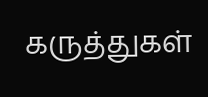கருத்துகள்